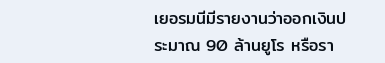เยอรมนีมีรายงานว่าออกเงินประมาณ 90 ล้านยูโร หรือรา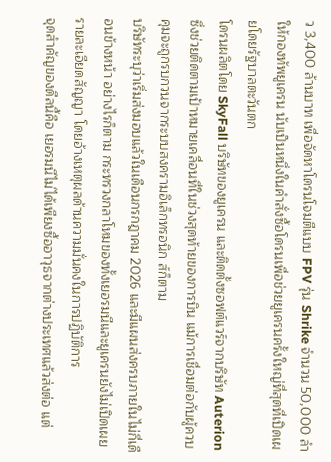ว 3,400 ล้านบาท เพื่อจัดหาโดรนโจมตีแบบ FPV รุ่น Shrike จำนวน 50,000 ลำ ให้กองทัพยูเครน นับเป็นหนึ่งในคำสั่งซื้อโดรนเพื่อช่วยยูเครนครั้งใหญ่ที่สุดที่เปิดเผยโดยรัฐบาลตะวันตก
โดรนผลิตโดย SkyFall บริษัทของยูเครน และติดตั้งซอฟต์แวร์จากบริษัท Auterion ซึ่งช่วยติดตามเป้าหมายเคลื่อนที่ในช่วงสุดท้ายของการบิน แม้การเชื่อมต่อกับผู้ควบคุมจะถูกรบกวนจากระบบสงครามอิเล็กทรอนิก ส์ก็ตาม
บริษัทระบุว่าเริ่มส่งมอบแล้วในเดือนกรกฎาคม 2026 และมีแผนส่งครบภายในไม่กี่เดือนข้างหน้า อย่างไรก็ตาม กระทรวงกลาโหมของทั้งเยอรมนีและยูเครนยังไม่เปิดเผยรายละเอียดสัญญา โดยอ้างเหตุผลด้านความมั่นคงในการปฏิบัติการ
จุดสำคัญของดีลนี้คือ เยอรมนีไม่ได้เพียงซื้ออาวุธจากต่างประเทศแล้วส่งต่อ แต่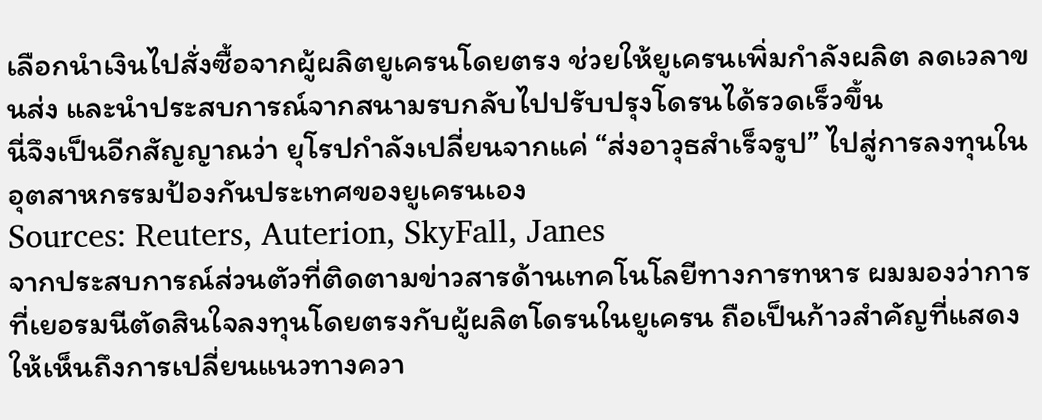เลือกนำเงินไปสั่งซื้อจากผู้ผลิตยูเครนโดยตรง ช่วยให้ยูเครนเพิ่มกำลังผลิต ลดเวลาขนส่ง และนำประสบการณ์จากสนามรบกลับไปปรับปรุงโดรนได้รวดเร็วขึ้น
นี่จึงเป็นอีกสัญญาณว่า ยุโรปกำลังเปลี่ยนจากแค่ “ส่งอาวุธสำเร็จรูป” ไปสู่การลงทุนในอุตสาหกรรมป้องกันประเทศของยูเครนเอง
Sources: Reuters, Auterion, SkyFall, Janes
จากประสบการณ์ส่วนตัวที่ติดตามข่าวสารด้านเทคโนโลยีทางการทหาร ผมมองว่าการที่เยอรมนีตัดสินใจลงทุนโดยตรงกับผู้ผลิตโดรนในยูเครน ถือเป็นก้าวสำคัญที่แสดงให้เห็นถึงการเปลี่ยนแนวทางควา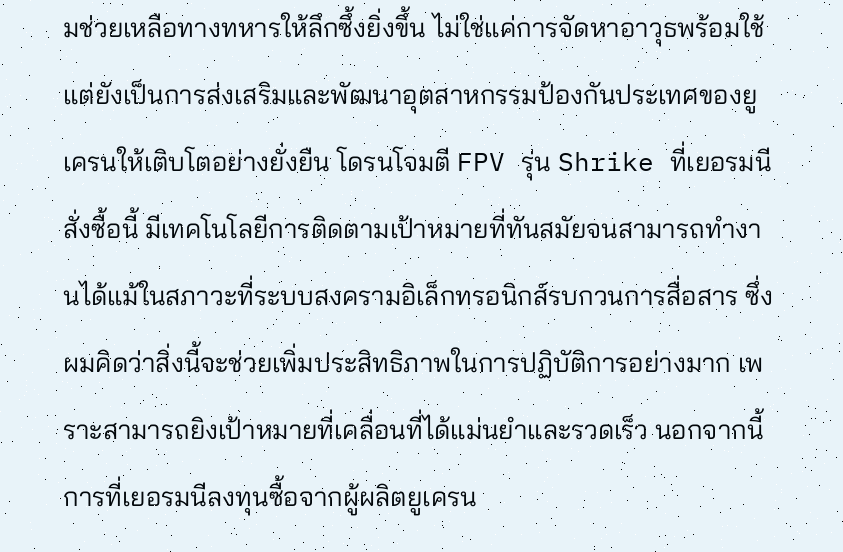มช่วยเหลือทางทหารให้ลึกซึ้งยิ่งขึ้น ไม่ใช่แค่การจัดหาอาวุธพร้อมใช้ แต่ยังเป็นการส่งเสริมและพัฒนาอุตสาหกรรมป้องกันประเทศของยูเครนให้เติบโตอย่างยั่งยืน โดรนโจมตี FPV รุ่น Shrike ที่เยอรมนีสั่งซื้อนี้ มีเทคโนโลยีการติดตามเป้าหมายที่ทันสมัยจนสามารถทำงานได้แม้ในสภาวะที่ระบบสงครามอิเล็กทรอนิกส์รบกวนการสื่อสาร ซึ่งผมคิดว่าสิ่งนี้จะช่วยเพิ่มประสิทธิภาพในการปฏิบัติการอย่างมาก เพราะสามารถยิงเป้าหมายที่เคลื่อนที่ได้แม่นยำและรวดเร็ว นอกจากนี้ การที่เยอรมนีลงทุนซื้อจากผู้ผลิตยูเครน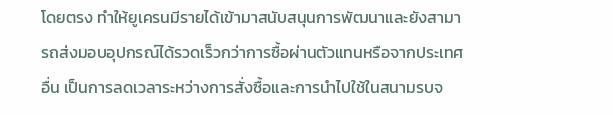โดยตรง ทำให้ยูเครนมีรายได้เข้ามาสนับสนุนการพัฒนาและยังสามารถส่งมอบอุปกรณ์ได้รวดเร็วกว่าการซื้อผ่านตัวแทนหรือจากประเทศอื่น เป็นการลดเวลาระหว่างการสั่งซื้อและการนำไปใช้ในสนามรบจ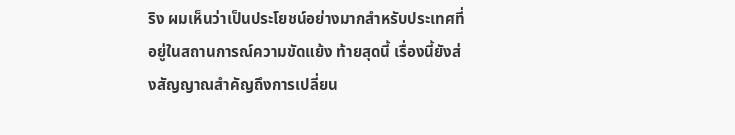ริง ผมเห็นว่าเป็นประโยชน์อย่างมากสำหรับประเทศที่อยู่ในสถานการณ์ความขัดแย้ง ท้ายสุดนี้ เรื่องนี้ยังส่งสัญญาณสำคัญถึงการเปลี่ยน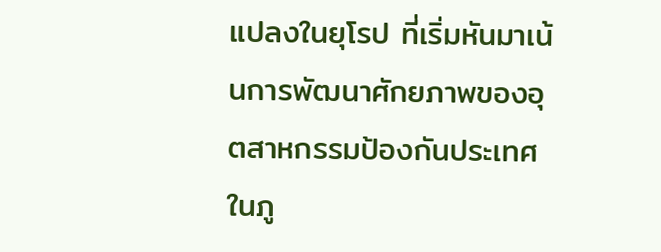แปลงในยุโรป ที่เริ่มหันมาเน้นการพัฒนาศักยภาพของอุตสาหกรรมป้องกันประเทศในภู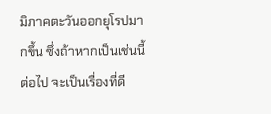มิภาคตะวันออกยุโรปมากขึ้น ซึ่งถ้าหากเป็นเช่นนี้ต่อไป จะเป็นเรื่องที่ดี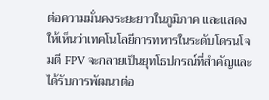ต่อความมั่นคงระยะยาวในภูมิภาค และแสดงให้เห็นว่าเทคโนโลยีการทหารในระดับโดรนโจมตี FPV จะกลายเป็นยุทโธปกรณ์ที่สำคัญและได้รับการพัฒนาต่อ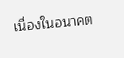เนื่องในอนาคต